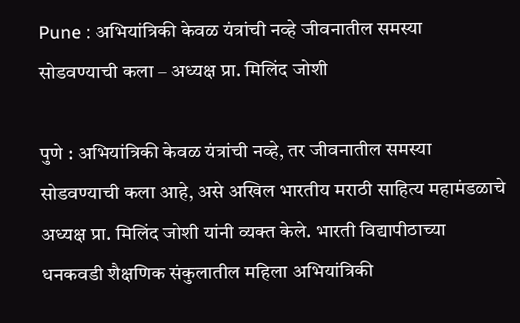Pune : अभियांत्रिकी केवळ यंत्रांची नव्हे जीवनातील समस्या सोडवण्याची कला – अध्यक्ष प्रा. मिलिंद जोशी

पुणे : अभियांत्रिकी केवळ यंत्रांची नव्हे, तर जीवनातील समस्या सोडवण्याची कला आहे, असे अखिल भारतीय मराठी साहित्य महामंडळाचे अध्यक्ष प्रा. मिलिंद जोशी यांनी व्यक्त केले. भारती विद्यापीठाच्या धनकवडी शैक्षणिक संकुलातील महिला अभियांत्रिकी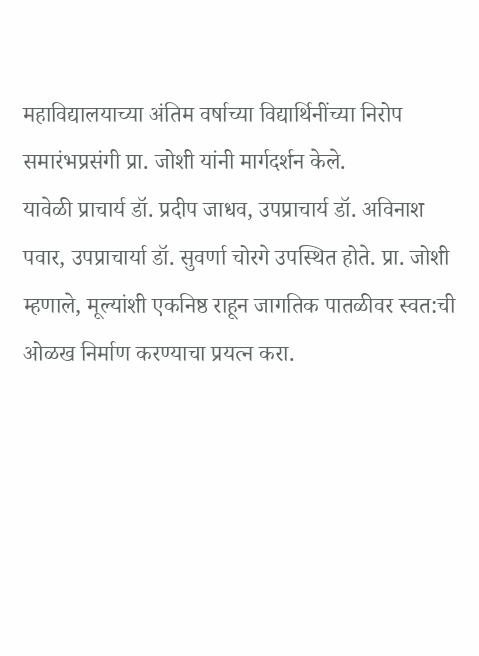महाविद्यालयाच्या अंतिम वर्षाच्या विद्यार्थिनींच्या निरोप समारंभप्रसंगी प्रा. जोशी यांनी मार्गदर्शन केले.
यावेळी प्राचार्य डॉ. प्रदीप जाधव, उपप्राचार्य डॉ. अविनाश पवार, उपप्राचार्या डॉ. सुवर्णा चोरगे उपस्थित होते. प्रा. जोशी म्हणाले, मूल्यांशी एकनिष्ठ राहून जागतिक पातळीवर स्वत:ची ओळख निर्माण करण्याचा प्रयत्न करा.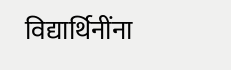विद्यार्थिनींना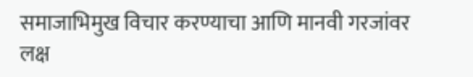समाजाभिमुख विचार करण्याचा आणि मानवी गरजांवर लक्ष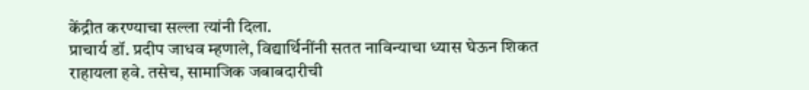केंद्रीत करण्याचा सल्ला त्यांनी दिला.
प्राचार्य डॉ. प्रदीप जाधव म्हणाले, विद्यार्थिनींनी सतत नाविन्याचा ध्यास घेऊन शिकत राहायला हवे. तसेच, सामाजिक जबाबदारीची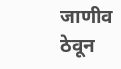जाणीव ठेवून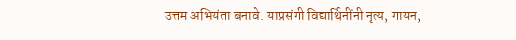उत्तम अभियंता बनावे. याप्रसंगी विद्यार्थिनींनी नृत्य, गायन,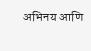अभिनय आणि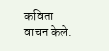कविता वाचन केले.